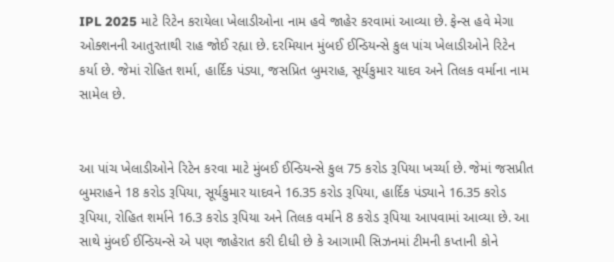IPL 2025 માટે રિટેન કરાયેલા ખેલાડીઓના નામ હવે જાહેર કરવામાં આવ્યા છે. ફેન્સ હવે મેગા ઓક્શનની આતુરતાથી રાહ જોઈ રહ્યા છે. દરમિયાન મુંબઈ ઈન્ડિયન્સે કુલ પાંચ ખેલાડીઓને રિટેન કર્યા છે. જેમાં રોહિત શર્મા, હાર્દિક પંડ્યા, જસપ્રિત બુમરાહ, સૂર્યકુમાર યાદવ અને તિલક વર્માના નામ સામેલ છે.


આ પાંચ ખેલાડીઓને રિટેન કરવા માટે મુંબઈ ઈન્ડિયન્સે કુલ 75 કરોડ રૂપિયા ખર્ચ્યા છે. જેમાં જસપ્રીત બુમરાહને 18 કરોડ રૂપિયા, સૂર્યકુમાર યાદવને 16.35 કરોડ રૂપિયા, હાર્દિક પંડ્યાને 16.35 કરોડ રૂપિયા, રોહિત શર્માને 16.3 કરોડ રૂપિયા અને તિલક વર્માને 8 કરોડ રૂપિયા આપવામાં આવ્યા છે. આ સાથે મુંબઈ ઈન્ડિયન્સે એ પણ જાહેરાત કરી દીધી છે કે આગામી સિઝનમાં ટીમની કપ્તાની કોને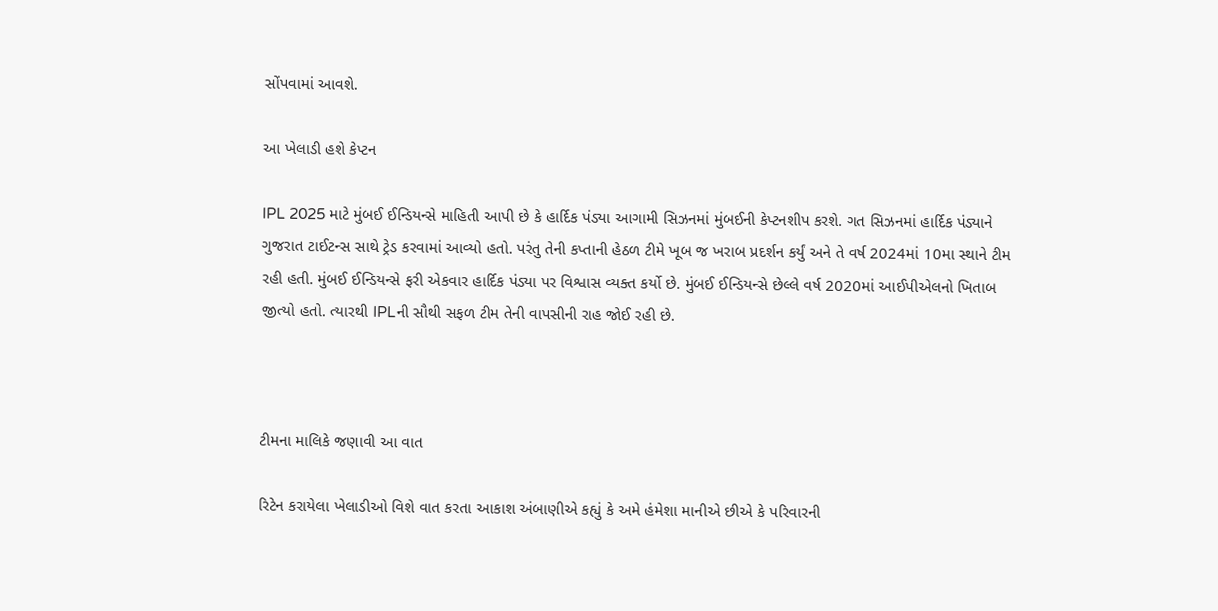સોંપવામાં આવશે.

આ ખેલાડી હશે કેપ્ટન

IPL 2025 માટે મુંબઈ ઈન્ડિયન્સે માહિતી આપી છે કે હાર્દિક પંડ્યા આગામી સિઝનમાં મુંબઈની કેપ્ટનશીપ કરશે. ગત સિઝનમાં હાર્દિક પંડ્યાને ગુજરાત ટાઈટન્સ સાથે ટ્રેડ કરવામાં આવ્યો હતો. પરંતુ તેની કપ્તાની હેઠળ ટીમે ખૂબ જ ખરાબ પ્રદર્શન કર્યું અને તે વર્ષ 2024માં 10મા સ્થાને ટીમ રહી હતી. મુંબઈ ઈન્ડિયન્સે ફરી એકવાર હાર્દિક પંડ્યા પર વિશ્વાસ વ્યક્ત કર્યો છે. મુંબઈ ઈન્ડિયન્સે છેલ્લે વર્ષ 2020માં આઈપીએલનો ખિતાબ જીત્યો હતો. ત્યારથી IPLની સૌથી સફળ ટીમ તેની વાપસીની રાહ જોઈ રહી છે.



ટીમના માલિકે જણાવી આ વાત

રિટેન કરાયેલા ખેલાડીઓ વિશે વાત કરતા આકાશ અંબાણીએ કહ્યું કે અમે હંમેશા માનીએ છીએ કે પરિવારની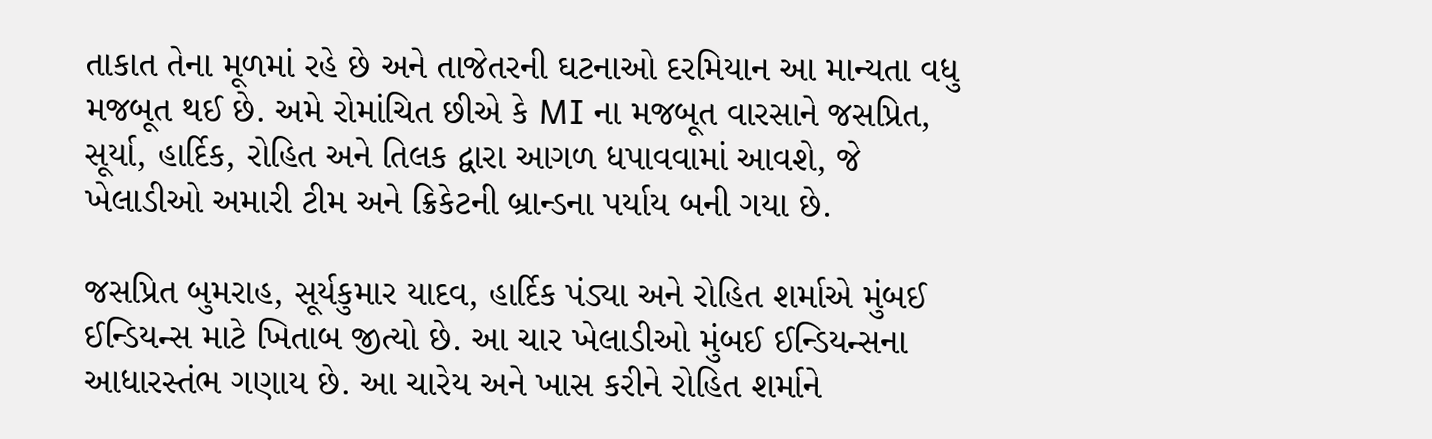તાકાત તેના મૂળમાં રહે છે અને તાજેતરની ઘટનાઓ દરમિયાન આ માન્યતા વધુ મજબૂત થઈ છે. અમે રોમાંચિત છીએ કે MI ના મજબૂત વારસાને જસપ્રિત, સૂર્યા, હાર્દિક, રોહિત અને તિલક દ્વારા આગળ ધપાવવામાં આવશે, જે ખેલાડીઓ અમારી ટીમ અને ક્રિકેટની બ્રાન્ડના પર્યાય બની ગયા છે.

જસપ્રિત બુમરાહ, સૂર્યકુમાર યાદવ, હાર્દિક પંડ્યા અને રોહિત શર્માએ મુંબઈ ઈન્ડિયન્સ માટે ખિતાબ જીત્યો છે. આ ચાર ખેલાડીઓ મુંબઈ ઈન્ડિયન્સના આધારસ્તંભ ગણાય છે. આ ચારેય અને ખાસ કરીને રોહિત શર્માને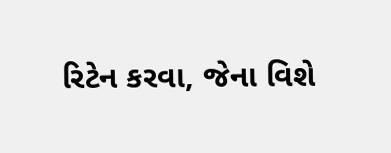રિટેન કરવા, જેના વિશે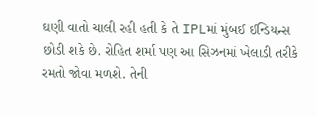ઘણી વાતો ચાલી રહી હતી કે તે IPLમાં મુંબઈ ઈન્ડિયન્સ છોડી શકે છે. રોહિત શર્મા પણ આ સિઝનમાં ખેલાડી તરીકે રમતો જોવા મળશે. તેની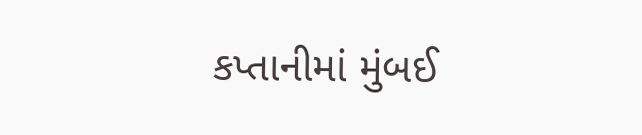કપ્તાનીમાં મુંબઈ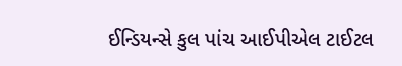ઈન્ડિયન્સે કુલ પાંચ આઈપીએલ ટાઈટલ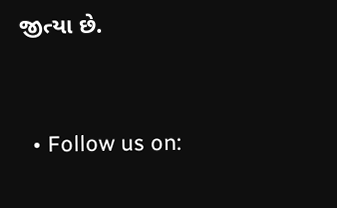જીત્યા છે.


  • Follow us on: